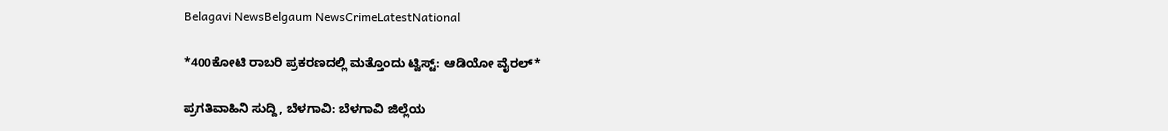Belagavi NewsBelgaum NewsCrimeLatestNational

*400ಕೋಟಿ ರಾಬರಿ ಪ್ರಕರಣದಲ್ಲಿ ಮತ್ತೊಂದು ಟ್ವಿಸ್ಟ್: ಆಡಿಯೋ ವೈರಲ್*

ಪ್ರಗತಿವಾಹಿನಿ ಸುದ್ದಿ, ಬೆಳಗಾವಿ: ಬೆಳಗಾವಿ ಜಿಲ್ಲೆಯ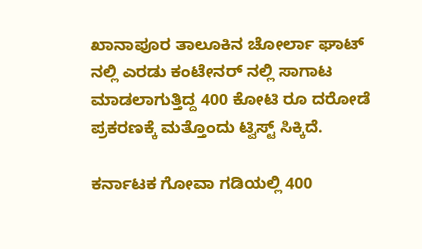ಖಾನಾಪೂರ ತಾಲೂಕಿನ ಚೋರ್ಲಾ ಘಾಟ್ ನಲ್ಲಿ ಎರಡು ಕಂಟೇನರ್ ನಲ್ಲಿ ಸಾಗಾಟ ಮಾಡಲಾಗುತ್ತಿದ್ದ 400 ಕೋಟಿ ರೂ ದರೋಡೆ ಪ್ರಕರಣಕ್ಕೆ ಮತ್ತೊಂದು ಟ್ವಿಸ್ಟ್ ಸಿಕ್ಕಿದೆ.

ಕರ್ನಾಟಕ ಗೋವಾ ಗಡಿಯಲ್ಲಿ 400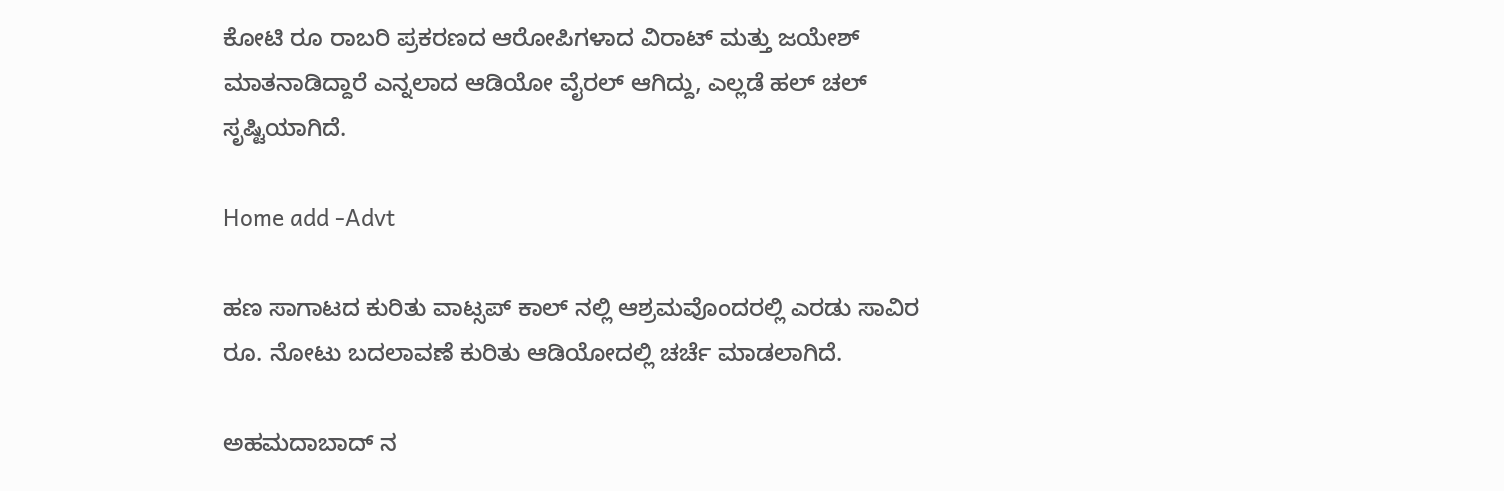ಕೋಟಿ ರೂ ರಾಬರಿ ಪ್ರಕರಣದ ಆರೋಪಿಗಳಾದ ವಿರಾಟ್ ಮತ್ತು ಜಯೇಶ್ ಮಾತನಾಡಿದ್ದಾರೆ ಎನ್ನಲಾದ ಆಡಿಯೋ ವೈರಲ್ ಆಗಿದ್ದು, ಎಲ್ಲಡೆ ಹಲ್ ಚಲ್ ಸೃಷ್ಟಿಯಾಗಿದೆ.

Home add -Advt

ಹಣ ಸಾಗಾಟದ ಕುರಿತು ವಾಟ್ಸಪ್ ಕಾಲ್ ನಲ್ಲಿ ಆಶ್ರಮವೊಂದರಲ್ಲಿ ಎರಡು ಸಾವಿರ ರೂ. ನೋಟು ಬದಲಾವಣೆ ಕುರಿತು ಆಡಿಯೋದಲ್ಲಿ ಚರ್ಚೆ ಮಾಡಲಾಗಿದೆ.

ಅಹಮದಾಬಾದ್ ನ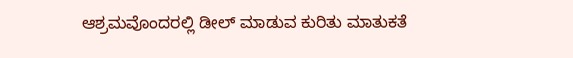ಆಶ್ರಮವೊಂದರಲ್ಲಿ ಡೀಲ್ ಮಾಡುವ ಕುರಿತು ಮಾತುಕತೆ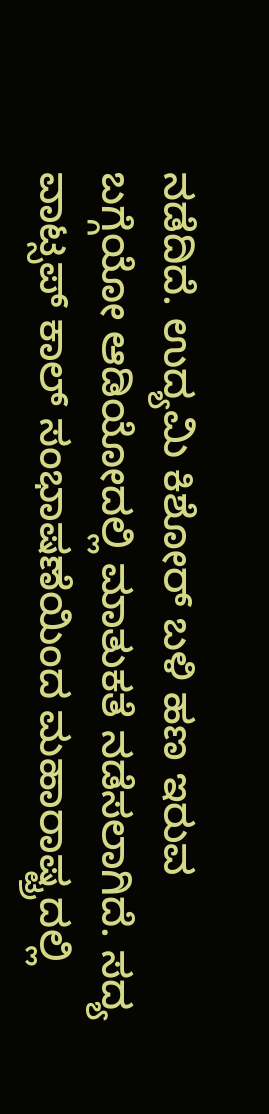ನಡೆದಿದೆ. ಉದ್ಯಮಿ ಕಿಶೋರ್ ಬಳಿ ಹಣ ಇರುವ ಬಗ್ಗೆಯೋ ಆಡಿಯೋದಲ್ಲಿ ಮಾತುಕತೆ ನಡೆಸಲಾಗಿದೆ. ಸದ್ಯ  ವಾಟ್ಸಪ್ ಕಾಲ್ ಸಂಭಾಷಣೆಯಿಂದ ಮಹಾರಾಷ್ಟ್ರದಲ್ಲಿ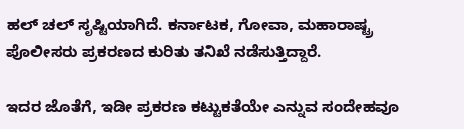ಹಲ್ ಚಲ್ ಸೃಷ್ಟಿಯಾಗಿದೆ. ಕರ್ನಾಟಕ, ಗೋವಾ, ಮಹಾರಾಷ್ಟ್ರ ಪೊಲೀಸರು ಪ್ರಕರಣದ ಕುರಿತು ತನಿಖೆ ನಡೆಸುತ್ತಿದ್ದಾರೆ.

ಇದರ ಜೊತೆಗೆ, ಇಡೀ ಪ್ರಕರಣ ಕಟ್ಟುಕತೆಯೇ ಎನ್ನುವ ಸಂದೇಹವೂ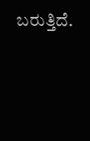ಬರುತ್ತಿದೆ.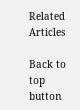Related Articles

Back to top button